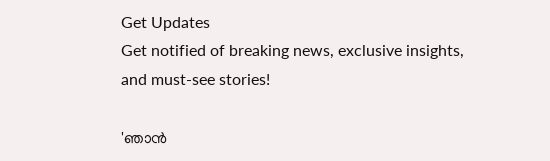Get Updates
Get notified of breaking news, exclusive insights, and must-see stories!

'ഞാന്‍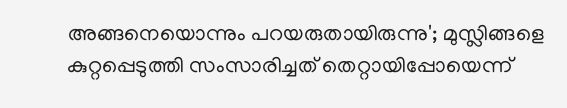അങ്ങനെയൊന്നും പറയരുതായിരുന്നു'; മുസ്ലിങ്ങളെ കുറ്റപ്പെടുത്തി സംസാരിച്ചത് തെറ്റായിപ്പോയെന്ന്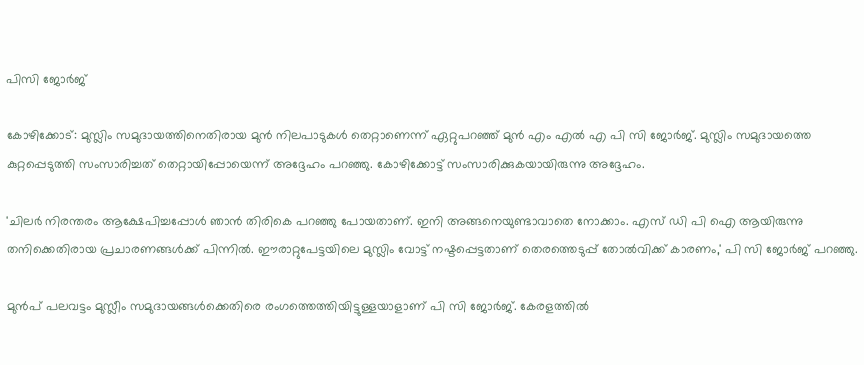പിസി ജോര്‍ജ്

കോഴിക്കോട്: മുസ്ലിം സമുദായത്തിനെതിരായ മുന്‍ നിലപാടുകള്‍ തെറ്റാണെന്ന് ഏറ്റുപറഞ്ഞ് മുന്‍ എം എല്‍ എ പി സി ജോര്‍ജ്. മുസ്ലിം സമുദായത്തെ കുറ്റപ്പെടുത്തി സംസാരിച്ചത് തെറ്റായിപ്പോയെന്ന് അദ്ദേഹം പറഞ്ഞു. കോഴിക്കോട്ട് സംസാരിക്കുകയായിരുന്നു അദ്ദേഹം.

'ചിലര്‍ നിരന്തരം ആക്ഷേപിച്ചപ്പോള്‍ ഞാന്‍ തിരികെ പറഞ്ഞു പോയതാണ്. ഇനി അങ്ങനെയുണ്ടാവാതെ നോക്കാം. എസ് ഡി പി ഐ ആയിരുന്നു തനിക്കെതിരായ പ്രചാരണങ്ങള്‍ക്ക് പിന്നില്‍. ഈരാറ്റുപേട്ടയിലെ മുസ്ലിം വോട്ട് നഷ്ടപ്പെട്ടതാണ് തെരത്തെടുപ്പ് തോല്‍വിക്ക് കാരണം,' പി സി ജോര്‍ജ് പറഞ്ഞു.

മുന്‍പ് പലവട്ടം മുസ്ലീം സമുദായങ്ങള്‍ക്കെതിരെ രംഗത്തെത്തിയിട്ടുള്ളയാളാണ് പി സി ജോര്‍ജ്. കേരളത്തില്‍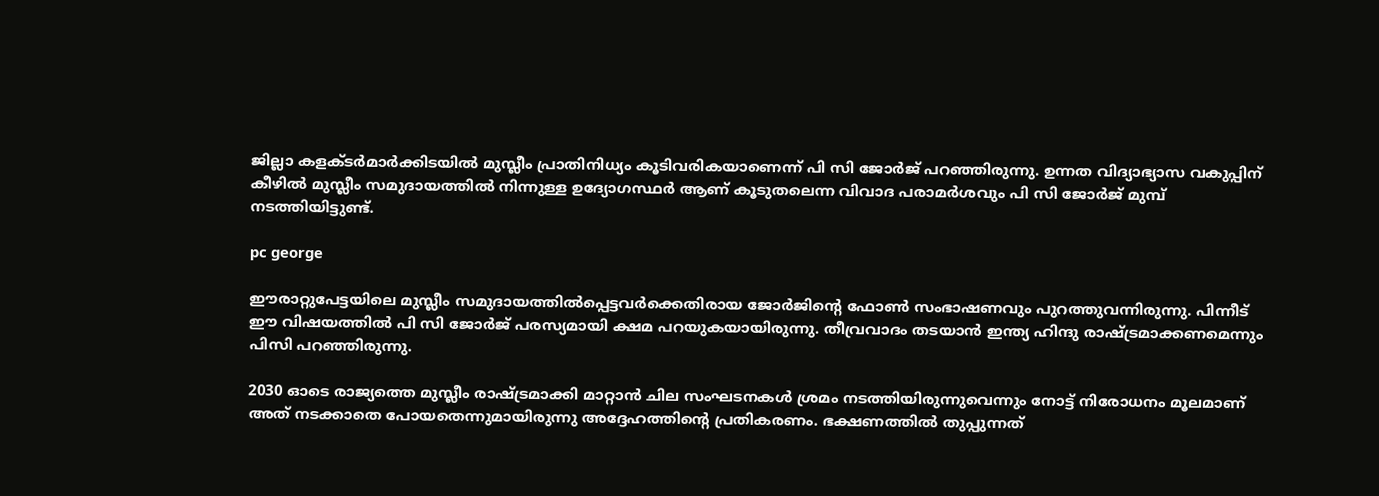ജില്ലാ കളക്ടര്‍മാര്‍ക്കിടയില്‍ മുസ്ലീം പ്രാതിനിധ്യം കൂടിവരികയാണെന്ന് പി സി ജോര്‍ജ് പറഞ്ഞിരുന്നു. ഉന്നത വിദ്യാഭ്യാസ വകുപ്പിന് കീഴില്‍ മുസ്ലീം സമുദായത്തില്‍ നിന്നുള്ള ഉദ്യോഗസ്ഥര്‍ ആണ് കൂടുതലെന്ന വിവാദ പരാമര്‍ശവും പി സി ജോര്‍ജ് മുമ്പ് നടത്തിയിട്ടുണ്ട്.

pc george

ഈരാറ്റുപേട്ടയിലെ മുസ്ലീം സമുദായത്തില്‍പ്പെട്ടവര്‍ക്കെതിരായ ജോര്‍ജിന്റെ ഫോണ്‍ സംഭാഷണവും പുറത്തുവന്നിരുന്നു. പിന്നീട് ഈ വിഷയത്തില്‍ പി സി ജോര്‍ജ് പരസ്യമായി ക്ഷമ പറയുകയായിരുന്നു. തീവ്രവാദം തടയാന്‍ ഇന്ത്യ ഹിന്ദു രാഷ്ട്രമാക്കണമെന്നും പിസി പറഞ്ഞിരുന്നു.

2030 ഓടെ രാജ്യത്തെ മുസ്ലീം രാഷ്ട്രമാക്കി മാറ്റാന്‍ ചില സംഘടനകള്‍ ശ്രമം നടത്തിയിരുന്നുവെന്നും നോട്ട് നിരോധനം മൂലമാണ് അത് നടക്കാതെ പോയതെന്നുമായിരുന്നു അദ്ദേഹത്തിന്റെ പ്രതികരണം. ഭക്ഷണത്തില്‍ തുപ്പുന്നത്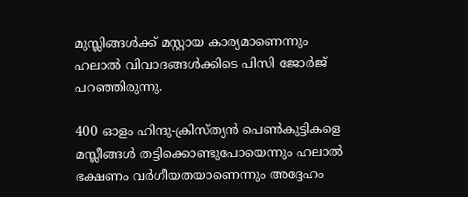മുസ്ലിങ്ങള്‍ക്ക് മസ്റ്റായ കാര്യമാണെന്നും ഹലാല്‍ വിവാദങ്ങള്‍ക്കിടെ പിസി ജോര്‍ജ് പറഞ്ഞിരുന്നു.

400 ഓളം ഹിന്ദു-ക്രിസ്ത്യന്‍ പെണ്‍കുട്ടികളെ മസ്ലീങ്ങള്‍ തട്ടിക്കൊണ്ടുപോയെന്നും ഹലാല്‍ ഭക്ഷണം വര്‍ഗീയതയാണെന്നും അദ്ദേഹം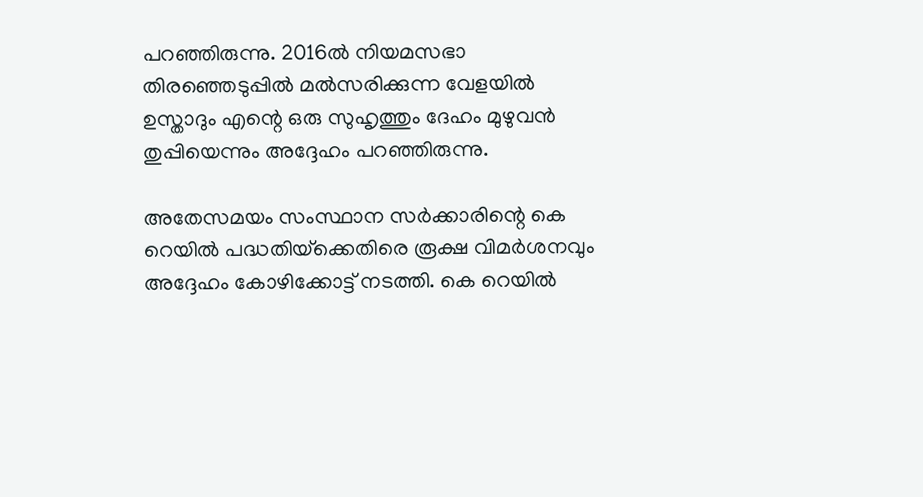പറഞ്ഞിരുന്നു. 2016ല്‍ നിയമസഭാ തിരഞ്ഞെടുപ്പില്‍ മല്‍സരിക്കുന്ന വേളയില്‍ ഉസ്താദും എന്റെ ഒരു സുഹൃത്തും ദേഹം മുഴുവന്‍ തുപ്പിയെന്നും അദ്ദേഹം പറഞ്ഞിരുന്നു.

അതേസമയം സംസ്ഥാന സര്‍ക്കാരിന്റെ കെ റെയില്‍ പദ്ധതിയ്‌ക്കെതിരെ രൂക്ഷ വിമര്‍ശനവും അദ്ദേഹം കോഴിക്കോട്ട് നടത്തി. കെ റെയില്‍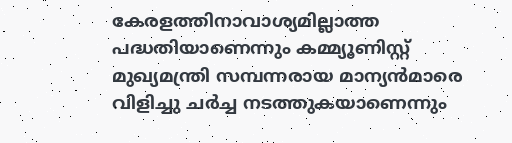കേരളത്തിനാവാശ്യമില്ലാത്ത പദ്ധതിയാണെന്നും കമ്മ്യൂണിസ്റ്റ് മുഖ്യമന്ത്രി സമ്പന്നരായ മാന്യന്‍മാരെ വിളിച്ചു ചര്‍ച്ച നടത്തുകയാണെന്നും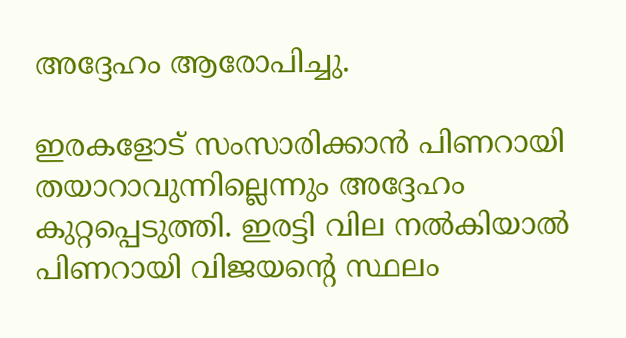അദ്ദേഹം ആരോപിച്ചു.

ഇരകളോട് സംസാരിക്കാന്‍ പിണറായി തയാറാവുന്നില്ലെന്നും അദ്ദേഹം കുറ്റപ്പെടുത്തി. ഇരട്ടി വില നല്‍കിയാല്‍ പിണറായി വിജയന്റെ സ്ഥലം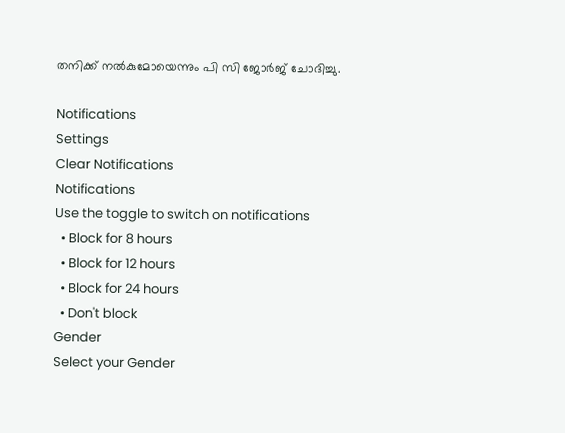തനിക്ക് നല്‍കുമോയെന്നും പി സി ജോര്‍ജ് ചോദിച്ചു.

Notifications
Settings
Clear Notifications
Notifications
Use the toggle to switch on notifications
  • Block for 8 hours
  • Block for 12 hours
  • Block for 24 hours
  • Don't block
Gender
Select your Gender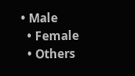• Male
  • Female
  • Others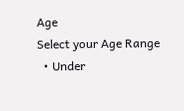Age
Select your Age Range
  • Under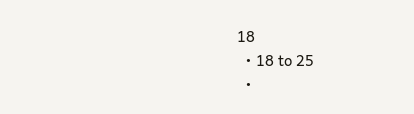18
  • 18 to 25
  •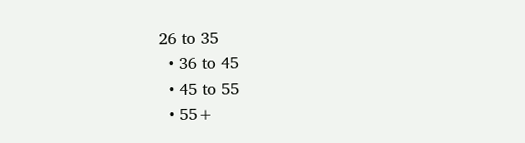26 to 35
  • 36 to 45
  • 45 to 55
  • 55+